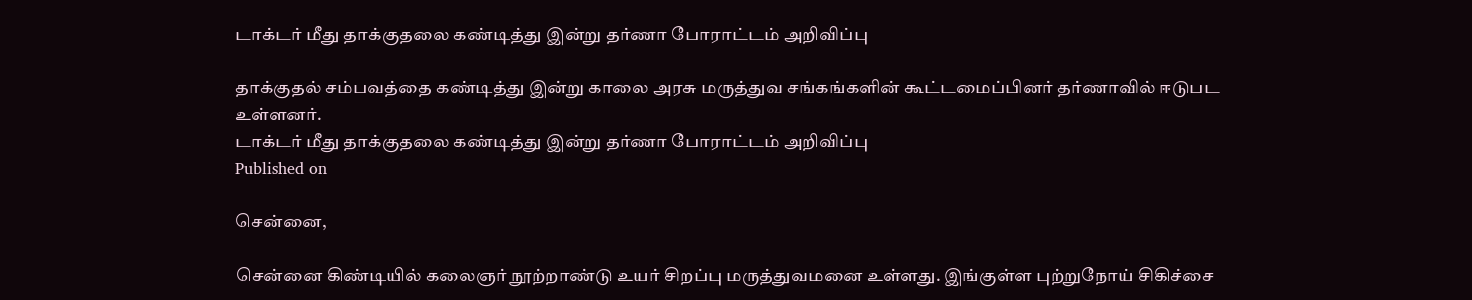டாக்டர் மீது தாக்குதலை கண்டித்து இன்று தர்ணா போராட்டம் அறிவிப்பு

தாக்குதல் சம்பவத்தை கண்டித்து இன்று காலை அரசு மருத்துவ சங்கங்களின் கூட்டமைப்பினர் தர்ணாவில் ஈடுபட உள்ளனர்.
டாக்டர் மீது தாக்குதலை கண்டித்து இன்று தர்ணா போராட்டம் அறிவிப்பு
Published on

சென்னை,

சென்னை கிண்டியில் கலைஞர் நூற்றாண்டு உயர் சிறப்பு மருத்துவமனை உள்ளது. இங்குள்ள புற்றுநோய் சிகிச்சை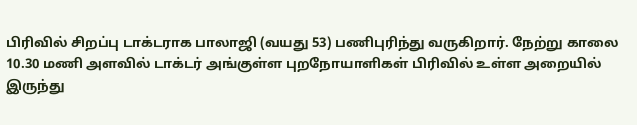பிரிவில் சிறப்பு டாக்டராக பாலாஜி (வயது 53) பணிபுரிந்து வருகிறார். நேற்று காலை 10.30 மணி அளவில் டாக்டர் அங்குள்ள புறநோயாளிகள் பிரிவில் உள்ள அறையில் இருந்து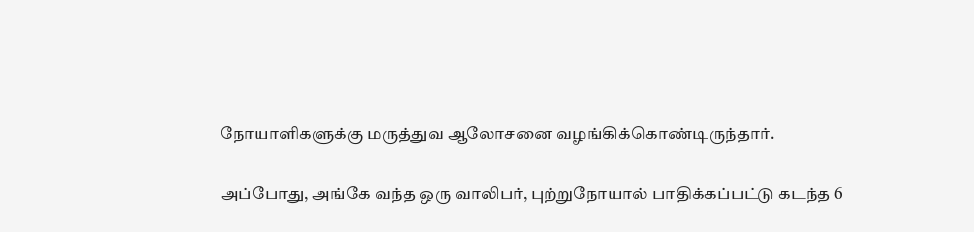நோயாளிகளுக்கு மருத்துவ ஆலோசனை வழங்கிக்கொண்டிருந்தார்.

அப்போது, அங்கே வந்த ஒரு வாலிபர், புற்றுநோயால் பாதிக்கப்பட்டு கடந்த 6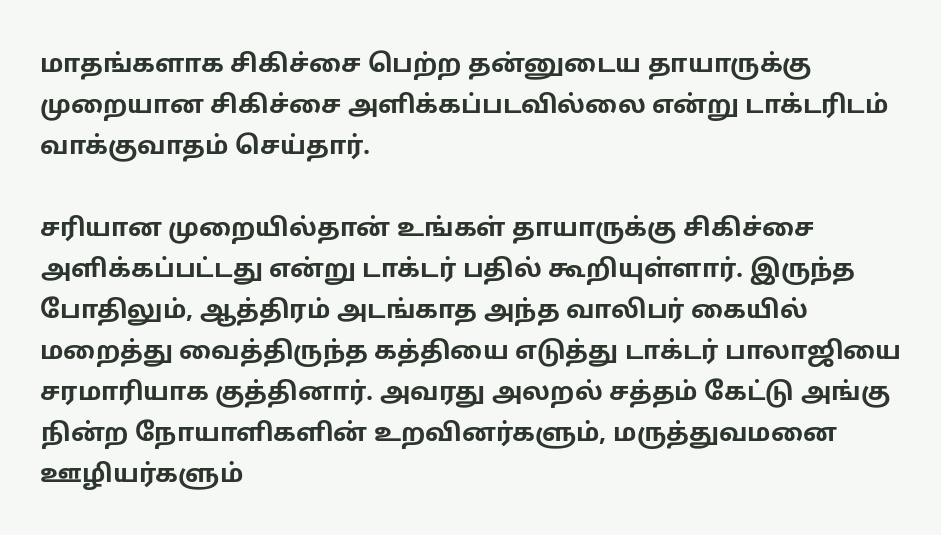மாதங்களாக சிகிச்சை பெற்ற தன்னுடைய தாயாருக்கு முறையான சிகிச்சை அளிக்கப்படவில்லை என்று டாக்டரிடம் வாக்குவாதம் செய்தார்.

சரியான முறையில்தான் உங்கள் தாயாருக்கு சிகிச்சை அளிக்கப்பட்டது என்று டாக்டர் பதில் கூறியுள்ளார். இருந்த போதிலும், ஆத்திரம் அடங்காத அந்த வாலிபர் கையில் மறைத்து வைத்திருந்த கத்தியை எடுத்து டாக்டர் பாலாஜியை சரமாரியாக குத்தினார். அவரது அலறல் சத்தம் கேட்டு அங்கு நின்ற நோயாளிகளின் உறவினர்களும், மருத்துவமனை ஊழியர்களும்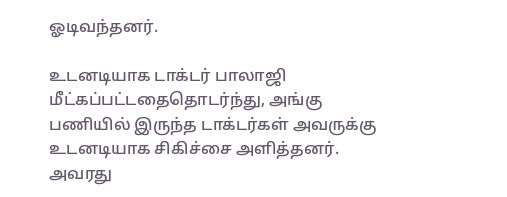ஓடிவந்தனர்.

உடனடியாக டாக்டர் பாலாஜி மீட்கப்பட்டதைதொடர்ந்து, அங்கு பணியில் இருந்த டாக்டர்கள் அவருக்கு உடனடியாக சிகிச்சை அளித்தனர். அவரது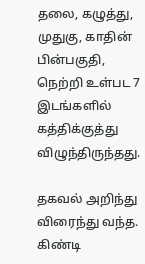தலை, கழுத்து, முதுகு, காதின் பின்பகுதி, நெற்றி உள்பட 7 இடங்களில் கத்திக்குத்து விழுந்திருந்தது.

தகவல் அறிந்து விரைந்து வந்த. கிண்டி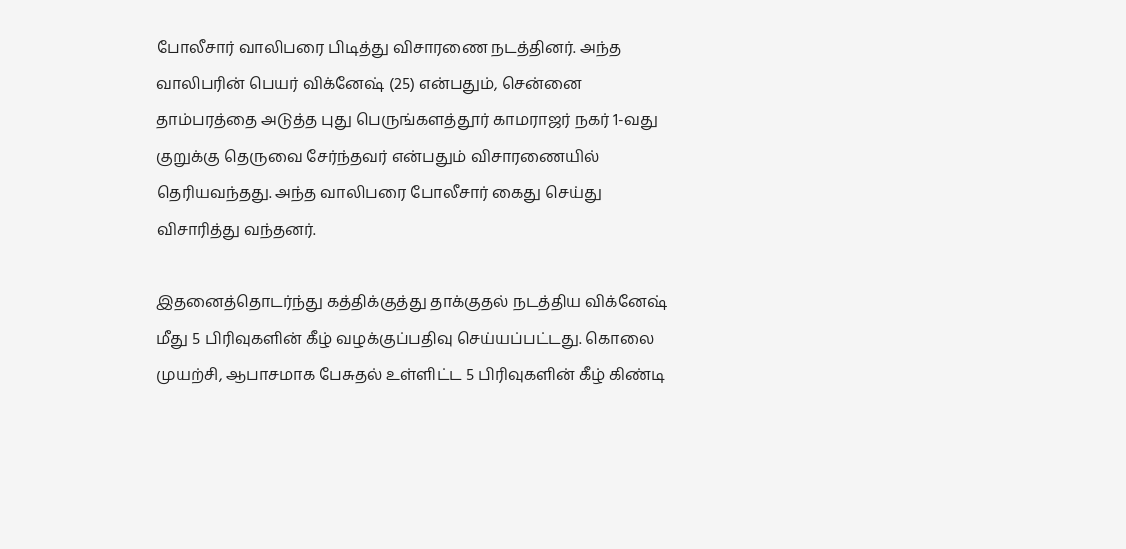போலீசார் வாலிபரை பிடித்து விசாரணை நடத்தினர். அந்த வாலிபரின் பெயர் விக்னேஷ் (25) என்பதும், சென்னை தாம்பரத்தை அடுத்த புது பெருங்களத்தூர் காமராஜர் நகர் 1-வது குறுக்கு தெருவை சேர்ந்தவர் என்பதும் விசாரணையில் தெரியவந்தது. அந்த வாலிபரை போலீசார் கைது செய்து விசாரித்து வந்தனர்.

இதனைத்தொடர்ந்து கத்திக்குத்து தாக்குதல் நடத்திய விக்னேஷ் மீது 5 பிரிவுகளின் கீழ் வழக்குப்பதிவு செய்யப்பட்டது. கொலை முயற்சி, ஆபாசமாக பேசுதல் உள்ளிட்ட 5 பிரிவுகளின் கீழ் கிண்டி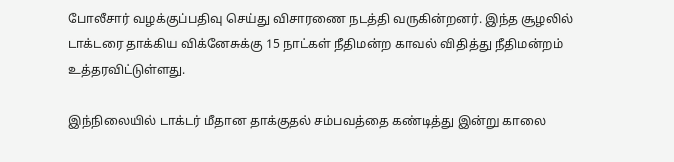போலீசார் வழக்குப்பதிவு செய்து விசாரணை நடத்தி வருகின்றனர். இந்த சூழலில் டாக்டரை தாக்கிய விக்னேசுக்கு 15 நாட்கள் நீதிமன்ற காவல் விதித்து நீதிமன்றம் உத்தரவிட்டுள்ளது.

இந்நிலையில் டாக்டர் மீதான தாக்குதல் சம்பவத்தை கண்டித்து இன்று காலை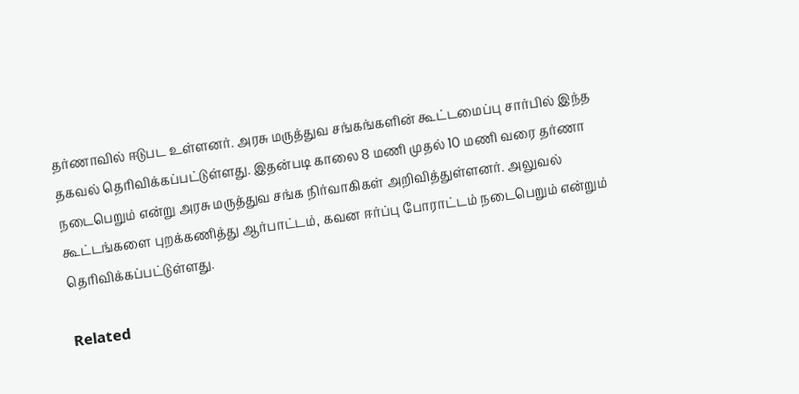தர்ணாவில் ஈடுபட உள்ளனர். அரசு மருத்துவ சங்கங்களின் கூட்டமைப்பு சார்பில் இந்த தகவல் தெரிவிக்கப்பட்டுள்ளது. இதன்படி காலை 8 மணி முதல் 10 மணி வரை தர்ணா நடைபெறும் என்று அரசு மருத்துவ சங்க நிர்வாகிகள் அறிவித்துள்ளனர். அலுவல் கூட்டங்களை புறக்கணித்து ஆர்பாட்டம், கவன ஈர்ப்பு போராட்டம் நடைபெறும் என்றும் தெரிவிக்கப்பட்டுள்ளது.

Related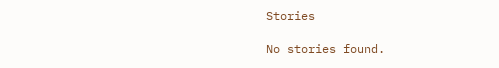Stories

No stories found.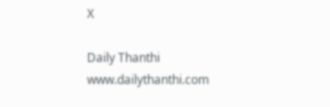X

Daily Thanthi
www.dailythanthi.com